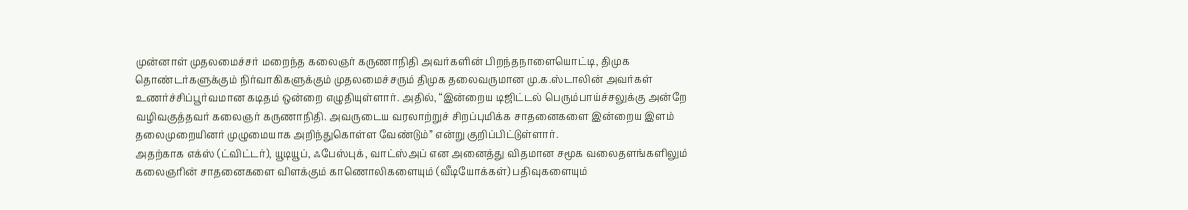முன்னாள் முதலமைச்சர் மறைந்த கலைஞர் கருணாநிதி அவர்களின் பிறந்தநாளையொட்டி, திமுக தொண்டர்களுக்கும் நிர்வாகிகளுக்கும் முதலமைச்சரும் திமுக தலைவருமான மு.க.ஸ்டாலின் அவர்கள் உணர்ச்சிப்பூர்வமான கடிதம் ஒன்றை எழுதியுள்ளார். அதில், “இன்றைய டிஜிட்டல் பெரும்பாய்ச்சலுக்கு அன்றே வழிவகுத்தவர் கலைஞர் கருணாநிதி. அவருடைய வரலாற்றுச் சிறப்புமிக்க சாதனைகளை இன்றைய இளம் தலைமுறையினர் முழுமையாக அறிந்துகொள்ள வேண்டும்” என்று குறிப்பிட்டுள்ளார்.
அதற்காக எக்ஸ் (ட்விட்டர்), யூடியூப், ஃபேஸ்புக், வாட்ஸ்அப் என அனைத்து விதமான சமூக வலைதளங்களிலும் கலைஞரின் சாதனைகளை விளக்கும் காணொலிகளையும் (வீடியோக்கள்) பதிவுகளையும்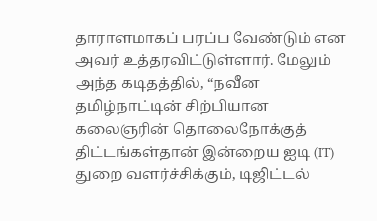தாராளமாகப் பரப்ப வேண்டும் என அவர் உத்தரவிட்டுள்ளார். மேலும் அந்த கடிதத்தில், “நவீன தமிழ்நாட்டின் சிற்பியான கலைஞரின் தொலைநோக்குத் திட்டங்கள்தான் இன்றைய ஐடி (IT) துறை வளர்ச்சிக்கும், டிஜிட்டல்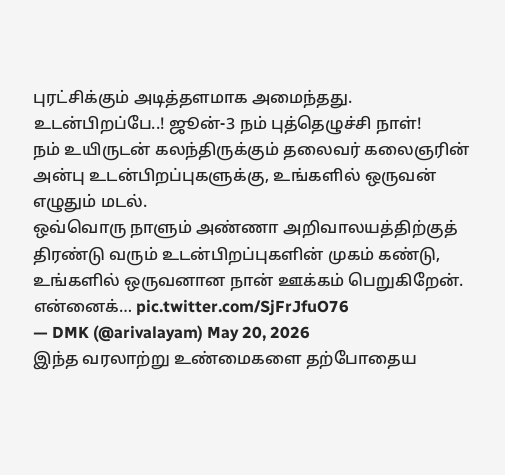புரட்சிக்கும் அடித்தளமாக அமைந்தது.
உடன்பிறப்பே..! ஜூன்-3 நம் புத்தெழுச்சி நாள்!
நம் உயிருடன் கலந்திருக்கும் தலைவர் கலைஞரின் அன்பு உடன்பிறப்புகளுக்கு, உங்களில் ஒருவன் எழுதும் மடல்.
ஒவ்வொரு நாளும் அண்ணா அறிவாலயத்திற்குத் திரண்டு வரும் உடன்பிறப்புகளின் முகம் கண்டு, உங்களில் ஒருவனான நான் ஊக்கம் பெறுகிறேன். என்னைக்… pic.twitter.com/SjFrJfuO76
— DMK (@arivalayam) May 20, 2026
இந்த வரலாற்று உண்மைகளை தற்போதைய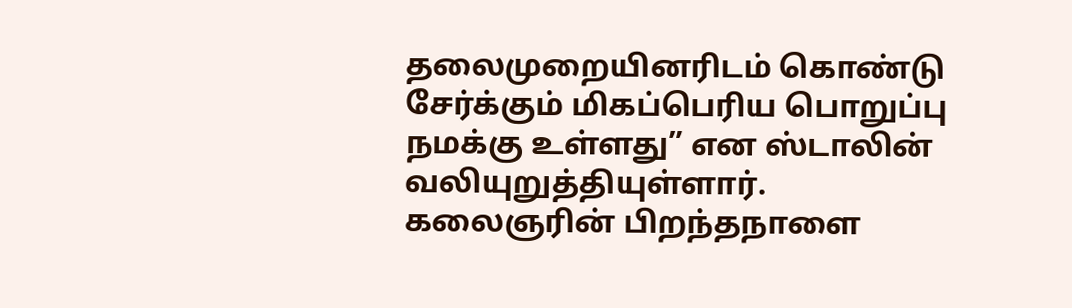தலைமுறையினரிடம் கொண்டு சேர்க்கும் மிகப்பெரிய பொறுப்பு நமக்கு உள்ளது” என ஸ்டாலின் வலியுறுத்தியுள்ளார். கலைஞரின் பிறந்தநாளை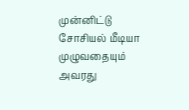முன்னிட்டு சோசியல் மீடியா முழுவதையும் அவரது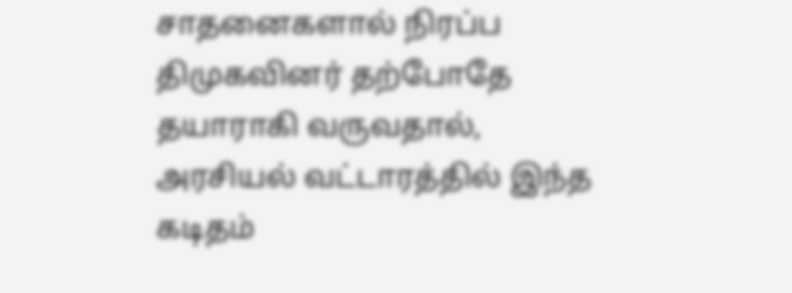சாதனைகளால் நிரப்ப திமுகவினர் தற்போதே தயாராகி வருவதால், அரசியல் வட்டாரத்தில் இந்த கடிதம்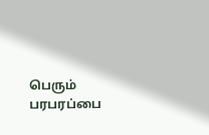பெரும் பரபரப்பை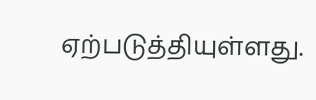ஏற்படுத்தியுள்ளது.